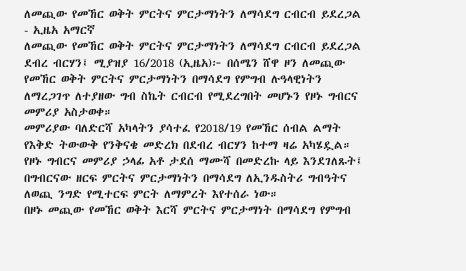ለመጪው የመኸር ወቅት ምርትና ምርታማነትን ለማሳደግ ርብርብ ይደረጋል - ኢዜአ አማርኛ
ለመጪው የመኸር ወቅት ምርትና ምርታማነትን ለማሳደግ ርብርብ ይደረጋል
ደብረ ብርሃን፤ ሚያዝያ 16/2018 (ኢዜአ)፦ በሰሜን ሸዋ ዞን ለመጪው የመኸር ወቅት ምርትና ምርታማነትን በማሳደግ የምግብ ሉዓላዊነትን ለማረጋገጥ ለተያዘው ግብ ስኬት ርብርብ የሚደረግበት መሆኑን የዞኑ ግብርና መምሪያ አስታወቀ።
መምሪያው ባለድርሻ አካላትን ያሳተፈ የ2018/19 የመኸር ሰብል ልማት የእቅድ ትውውቅ የንቅናቄ መድረክ በደብረ ብርሃን ከተማ ዛሬ አካሄዷል።
የዞኑ ግብርና መምሪያ ኃላፊ አቶ ታደሰ ማሙሻ በመድረኩ ላይ እንደገለጹት፤ በግብርናው ዘርፍ ምርትና ምርታማነትን በማሳደግ ለኢንዱስትሪ ግብዓትና ለወጪ ንግድ የሚተርፍ ምርት ለማምረት እየተሰራ ነው።
በዞኑ መጪው የመኸር ወቅት እርሻ ምርትና ምርታማነት በማሳደግ የምግብ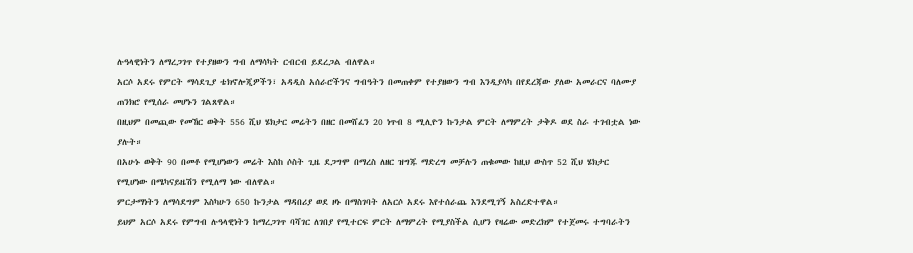ሉዓላዊነትን ለማረጋገጥ የተያዘውን ግብ ለማሳካት ርብርብ ይደረጋል ብለዋል።
አርሶ አደሩ የምርት ማሳደጊያ ቴክኖሎጂዎችን፣ አዳዲስ አሰራሮችንና ግብዓትን በመጠቀም የተያዘውን ግብ እንዲያሳካ በየደረጃው ያለው አመራርና ባለሙያ ጠንክሮ የሚሰራ መሆኑን ገልጸዋል።
በዚህም በመጪው የመኸር ወቅት 556 ሺህ ሄክታር መሬትን በዘር በመሸፈን 20 ነጥብ 8 ሚሊዮን ኩንታል ምርት ለማምረት ታቅዶ ወደ ስራ ተገብቷል ነው ያሉት።
በአሁኑ ወቅት 90 በመቶ የሚሆነውን መሬት እስከ ሶስት ጊዜ ደጋግሞ በማረስ ለዘር ዝግጁ ማድረግ መቻሉን ጠቁመው ከዚህ ውስጥ 52 ሺህ ሄክታር የሚሆነው በሜካናይዜሽን የሚለማ ነው ብለዋል።
ምርታማነትን ለማሳደግም እስካሁን 650 ኩንታል ማዳበሪያ ወደ ዞኑ በማስገባት ለአርሶ አደሩ እየተሰራጨ እንደሚገኝ አስረድተዋል።
ይህም አርሶ አደሩ የምግብ ሉዓላዊነትን ከማረጋገጥ ባሻገር ለገበያ የሚተርፍ ምርት ለማምረት የሚያስችል ሲሆን የዛሬው መድረክም የተጀመሩ ተግባራትን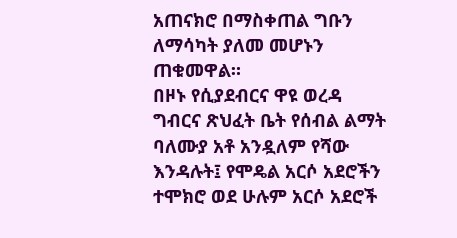አጠናክሮ በማስቀጠል ግቡን ለማሳካት ያለመ መሆኑን ጠቁመዋል።
በዞኑ የሲያደብርና ዋዩ ወረዳ ግብርና ጽህፈት ቤት የሰብል ልማት ባለሙያ አቶ አንዷለም የሻው እንዳሉት፤ የሞዴል አርሶ አደሮችን ተሞክሮ ወደ ሁሉም አርሶ አደሮች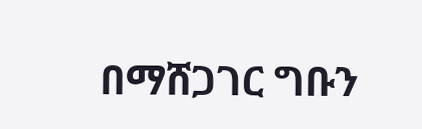በማሸጋገር ግቡን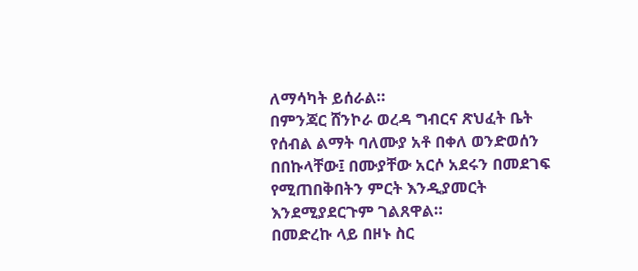ለማሳካት ይሰራል።
በምንጃር ሸንኮራ ወረዳ ግብርና ጽህፈት ቤት የሰብል ልማት ባለሙያ አቶ በቀለ ወንድወሰን በበኩላቸው፤ በሙያቸው አርሶ አደሩን በመደገፍ የሚጠበቅበትን ምርት እንዲያመርት እንደሚያደርጉም ገልጸዋል።
በመድረኩ ላይ በዞኑ ስር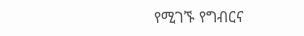የሚገኙ የግብርና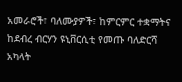አመራሮች፣ ባለሙያዎች፣ ከምርምር ተቋማትና ከደብረ ብርሃን ዩኒቨርሲቲ የመጡ ባለድርሻ አካላት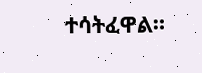ተሳትፈዋል።